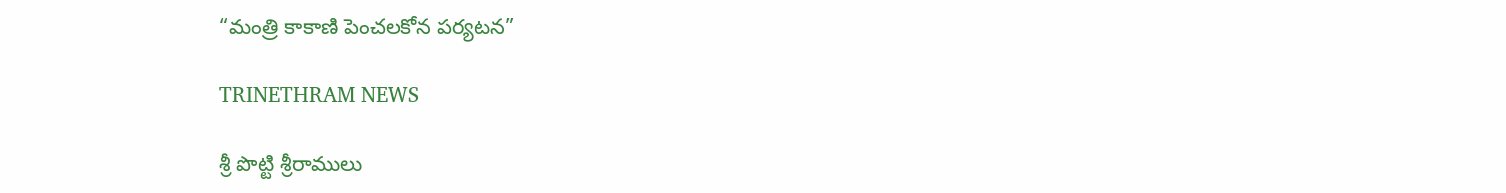“మంత్రి కాకాణి పెంచలకోన పర్యటన”

TRINETHRAM NEWS

శ్రీ పొట్టి శ్రీరాములు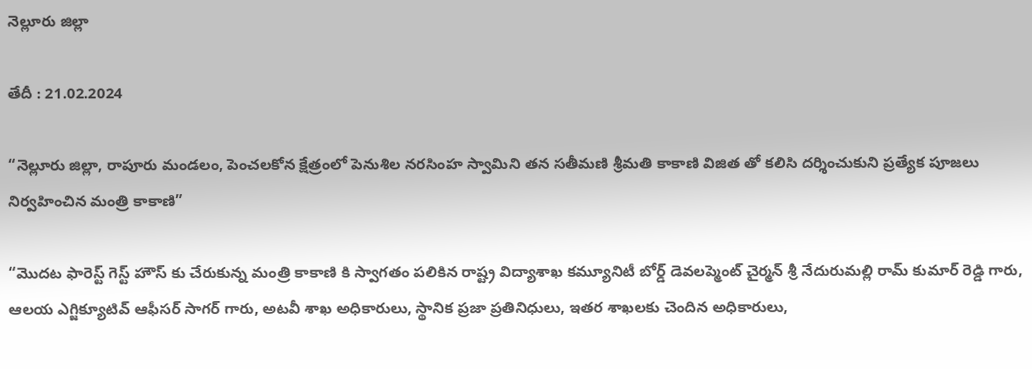నెల్లూరు జిల్లా

తేదీ : 21.02.2024

“నెల్లూరు జిల్లా, రాపూరు మండలం, పెంచలకోన క్షేత్రంలో పెనుశిల నరసింహ స్వామిని తన సతీమణి శ్రీమతి కాకాణి విజిత తో కలిసి దర్శించుకుని ప్రత్యేక పూజలు నిర్వహించిన మంత్రి కాకాణి”

“మొదట ఫారెస్ట్ గెస్ట్ హౌస్ కు చేరుకున్న మంత్రి కాకాణి కి స్వాగతం పలికిన రాష్ట్ర విద్యాశాఖ కమ్యూనిటీ బోర్డ్ డెవలప్మెంట్ చైర్మన్ శ్రీ నేదురుమల్లి రామ్ కుమార్ రెడ్డి గారు, ఆలయ ఎగ్జిక్యూటివ్ ఆఫీసర్ సాగర్ గారు, అటవీ శాఖ అధికారులు, స్థానిక ప్రజా ప్రతినిధులు, ఇతర శాఖలకు చెందిన అధికారులు,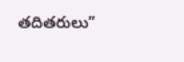తదితరులు”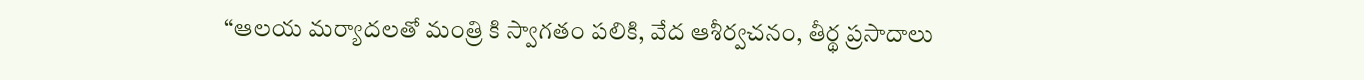“ఆలయ మర్యాదలతో మంత్రి కి స్వాగతం పలికి, వేద ఆశీర్వచనం, తీర్థ ప్రసాదాలు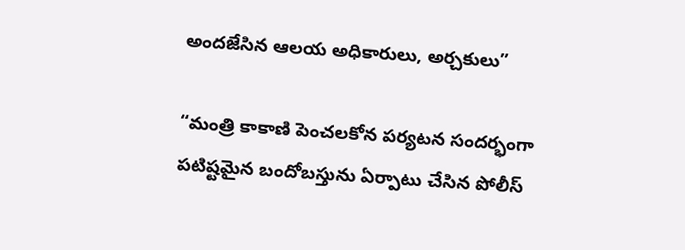అందజేసిన ఆలయ అధికారులు, అర్చకులు”

“మంత్రి కాకాణి పెంచలకోన పర్యటన సందర్భంగా పటిష్టమైన బందోబస్తును ఏర్పాటు చేసిన పోలీస్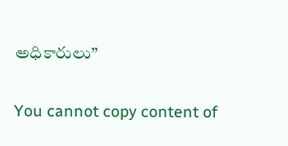అధికారులు”

You cannot copy content of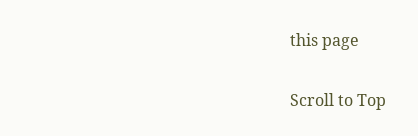this page

Scroll to Top